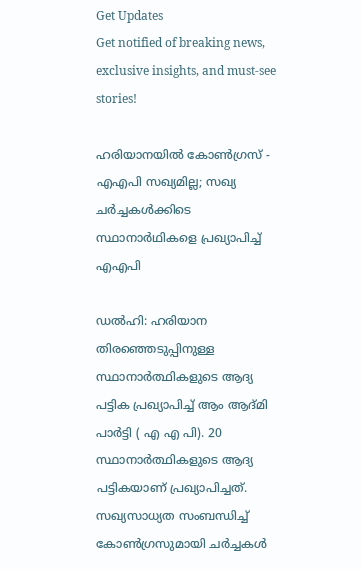Get Updates
Get notified of breaking news, exclusive insights, and must-see stories!

ഹരിയാനയില്‍ കോണ്‍ഗ്രസ് - എഎപി സഖ്യമില്ല; സഖ്യ ചര്‍ച്ചകള്‍ക്കിടെ സ്ഥാനാര്‍ഥികളെ പ്രഖ്യാപിച്ച് എഎപി

ഡൽഹി: ഹരിയാന തിര‍ഞ്ഞെടുപ്പിനുള്ള സ്ഥാനാ‍ർത്ഥികളുടെ ആദ്യ പട്ടിക പ്രഖ്യാപിച്ച് ആം ആദ്മി പാർട്ടി ( എ എ പി). 20 സ്ഥാനാർത്ഥികളുടെ ആദ്യ പട്ടികയാണ് പ്രഖ്യാപിച്ചത്. സഖ്യസാധ്യത സംബന്ധിച്ച് കോൺഗ്രസുമായി ചർച്ചകൾ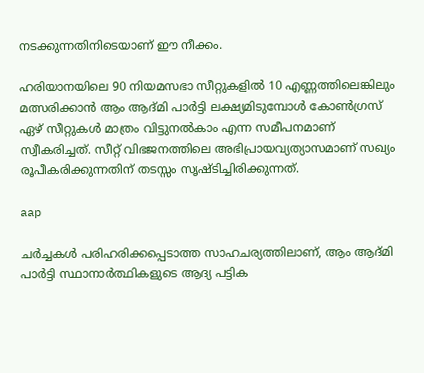നടക്കുന്നതിനിടെയാണ് ഈ നീക്കം.

ഹരിയാനയിലെ 90 നിയമസഭാ സീറ്റുകളിൽ 10 എണ്ണത്തിലെങ്കിലും മത്സരിക്കാൻ ആം ആദ്മി പാർട്ടി ലക്ഷ്യമിടുമ്പോൾ കോൺഗ്രസ് ഏഴ് സീറ്റുകൾ മാത്രം വിട്ടുനൽകാം എന്ന സമീപനമാണ് സ്വീകരിച്ചത്. സീറ്റ് വിഭജനത്തിലെ അഭിപ്രായവ്യത്യാസമാണ് സഖ്യം രൂപീകരിക്കുന്നതിന് തടസ്സം സൃഷ്ടിച്ചിരിക്കുന്നത്.

aap

ചർച്ചകൾ പരിഹരിക്കപ്പെടാത്ത സാഹചര്യത്തിലാണ്, ആം ആദ്മി പാർട്ടി സ്ഥാനാർത്ഥികളുടെ ആദ്യ പട്ടിക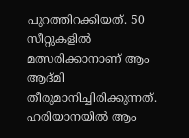പുറത്തിറക്കിയത്. 50 സീറ്റുകളിൽ മത്സരിക്കാനാണ് ആം ആദ്മി തീരുമാനിച്ചിരിക്കുന്നത്. ഹരിയാനയിൽ ആം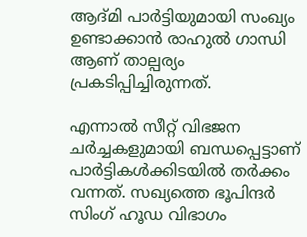ആദ്മി പാർട്ടിയുമായി സംഖ്യം ഉണ്ടാക്കാൻ രാഹുൽ ഗാന്ധി ആണ് താല്പര്യം പ്രകടിപ്പിച്ചിരുന്നത്.

എന്നാൽ സീറ്റ് വിഭജന ചർച്ചകളുമായി ബന്ധപ്പെട്ടാണ് പാർട്ടികൾക്കിടയിൽ തർക്കം വന്നത്. സഖ്യത്തെ ഭൂപിന്ദർ സിംഗ് ഹൂഡ വിഭാഗം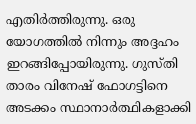എതിർത്തിരുന്നു. ഒരു യോഗത്തിൽ നിന്നും അദ്ദഹം ഇറങ്ങിപ്പോയിരുന്നു. ഗുസ്തി താരം വിനേഷ് ഫോഗട്ടിനെ അടക്കം സ്ഥാനാർത്ഥികളാക്കി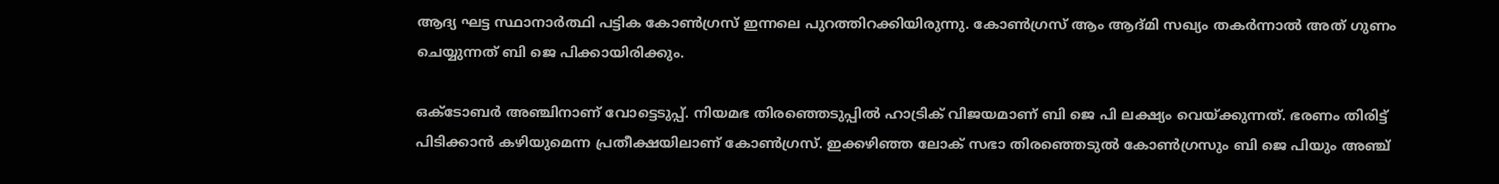ആദ്യ ഘട്ട സ്ഥാനാർത്ഥി പട്ടിക കോൺഗ്രസ് ഇന്നലെ പുറത്തിറക്കിയിരുന്നു. കോൺഗ്രസ് ആം ആദ്മി സഖ്യം തകർന്നാൽ അത് ഗുണം ചെയ്യുന്നത് ബി ജെ പിക്കായിരിക്കും.

ഒക്ടോബർ അഞ്ചിനാണ് വോട്ടെടുപ്പ്. നിയമഭ തിരഞ്ഞെടുപ്പിൽ ഹാട്രിക് വിജയമാണ് ബി ജെ പി ലക്ഷ്യം വെയ്ക്കുന്നത്. ഭരണം തിരിട്ട് പിടിക്കാൻ കഴിയുമെന്ന പ്രതീക്ഷയിലാണ് കോൺഗ്രസ്. ഇക്കഴിഞ്ഞ ലോക് സഭാ തിരഞ്ഞെടുൽ കോൺഗ്രസും ബി ജെ പിയും അഞ്ച്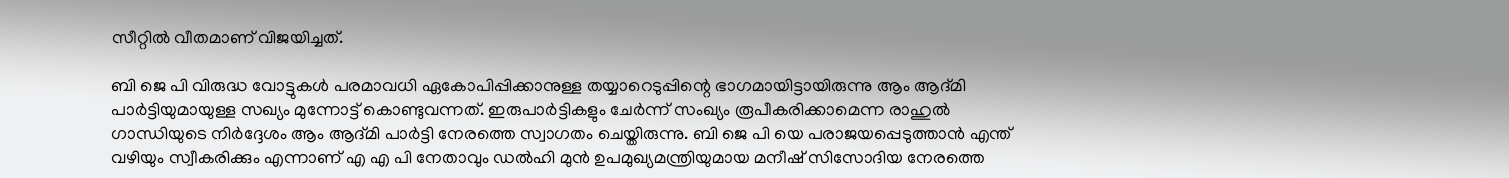സീറ്റിൽ വീതമാണ് വിജയിച്ചത്.

ബി ജെ പി വിരുദ്ധ വോട്ടുകൾ പരമാവധി ഏകോപിപ്പിക്കാനുള്ള തയ്യാറെടുപ്പിന്റെ ഭാഗമായിട്ടായിരുന്നു ആം ആദ്മി പാർട്ടിയുമായുള്ള സഖ്യം മുന്നോട്ട് കൊണ്ടുവന്നത്. ഇരുപാർട്ടികളും ചേർന്ന് സംഖ്യം രൂപീകരിക്കാമെന്ന രാഹുൽ ഗാന്ധിയുടെ നിർദ്ദേശം ആം ആദ്മി പാർട്ടി നേരത്തെ സ്വാഗതം ചെയ്തിരുന്നു. ബി ജെ പി യെ പരാജയപ്പെടുത്താൻ എന്ത് വഴിയും സ്വീകരിക്കും എന്നാണ് എ എ പി നേതാവും ഡൽഹി മുൻ ഉപമുഖ്യമന്ത്രിയുമായ മനീഷ് സിസോദിയ നേരത്തെ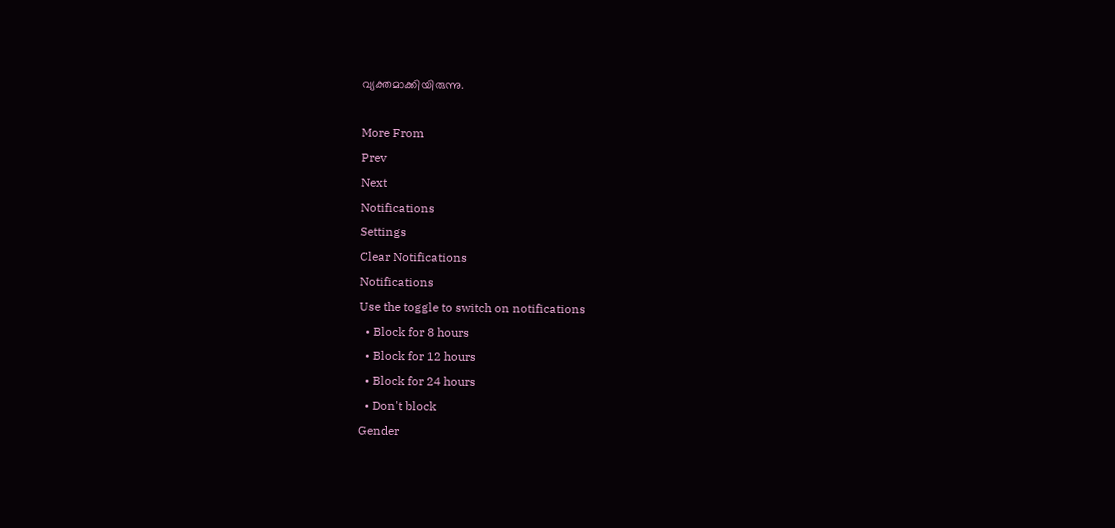വ്യക്തമാക്കിയിരുന്നു.

More From
Prev
Next
Notifications
Settings
Clear Notifications
Notifications
Use the toggle to switch on notifications
  • Block for 8 hours
  • Block for 12 hours
  • Block for 24 hours
  • Don't block
Gender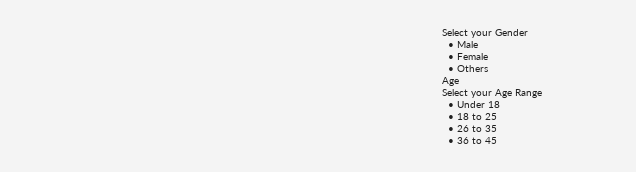Select your Gender
  • Male
  • Female
  • Others
Age
Select your Age Range
  • Under 18
  • 18 to 25
  • 26 to 35
  • 36 to 45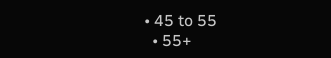• 45 to 55
  • 55+